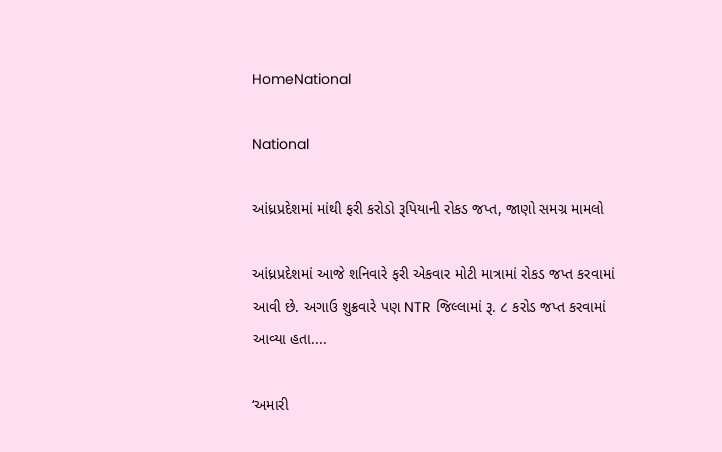HomeNational

National

આંધ્રપ્રદેશમાં માંથી ફરી કરોડો રૂપિયાની રોકડ જપ્ત, જાણો સમગ્ર મામલો

આંધ્રપ્રદેશમાં આજે શનિવારે ફરી એકવાર મોટી માત્રામાં રોકડ જપ્ત કરવામાં આવી છે. અગાઉ શુક્રવારે પણ NTR જિલ્લામાં રૂ. ૮ કરોડ જપ્ત કરવામાં આવ્યા હતા....

‘અમારી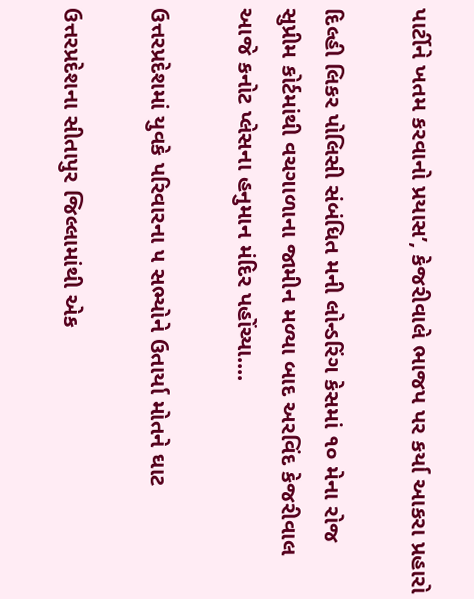પાર્ટીને ખતમ કરવાનો પ્રયાસ’, કેજરીવાલે ભાજપ પર કર્યા આકરા પ્રહારો

દિલ્હી લિકર પોલિસી સંબંધિત મની લોન્ડરિંગ કેસમાં ૧૦ મેના રોજ સુપ્રીમ કોર્ટમાંથી વચગાળાના જામીન મળ્યા બાદ અરવિંદ કેજરીવાલ આજે કનોટ પ્લેસના હનુમાન મંદિર પહોંચ્યા....

ઉત્તરપ્રદેશમાં યુવકે પરિવારના ૫ સભ્યોને ઉતાર્યા મોતને ઘાટ

ઉત્તરપ્રદેશના સીતાપુર જિલ્લામાંથી એક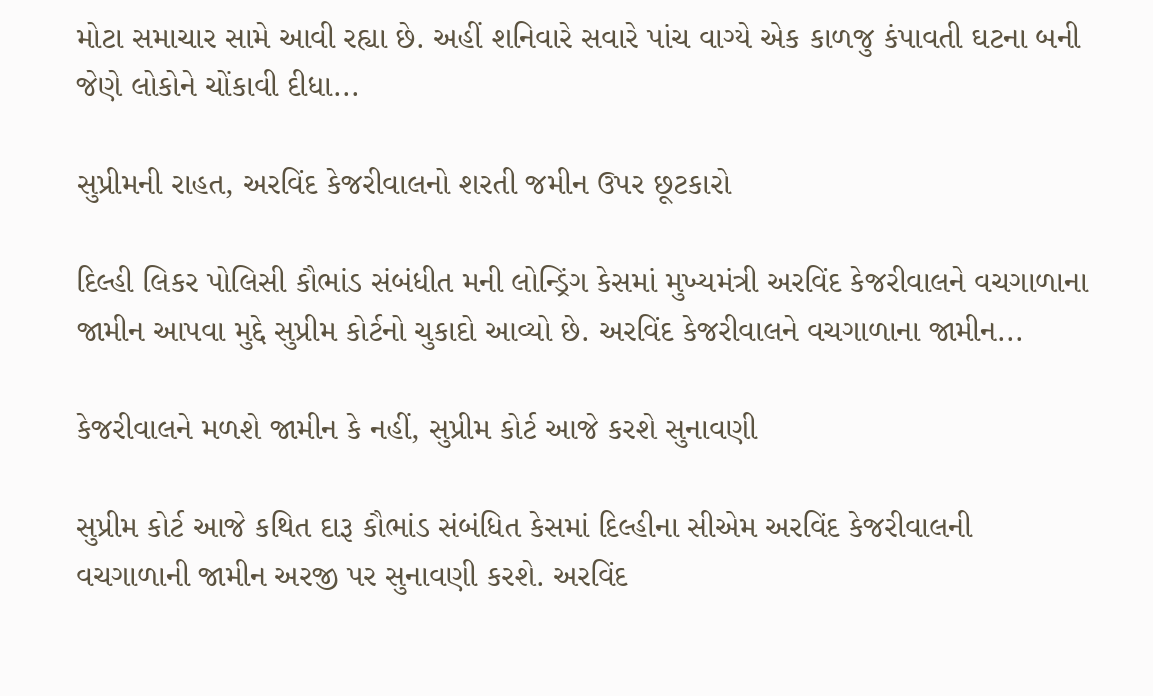મોટા સમાચાર સામે આવી રહ્યા છે. અહીં શનિવારે સવારે પાંચ વાગ્યે એક કાળજુ કંપાવતી ઘટના બની જેણે લોકોને ચોંકાવી દીધા...

સુપ્રીમની રાહત, અરવિંદ કેજરીવાલનો શરતી જમીન ઉપર છૂટકારો

દિલ્હી લિકર પોલિસી કૌભાંડ સંબંધીત મની લોન્ડ્રિંગ કેસમાં મુખ્યમંત્રી અરવિંદ કેજરીવાલને વચગાળાના જામીન આપવા મુદ્દે સુપ્રીમ કોર્ટનો ચુકાદો આવ્યો છે. અરવિંદ કેજરીવાલને વચગાળાના જામીન...

કેજરીવાલને મળશે જામીન કે નહીં, સુપ્રીમ કોર્ટ આજે કરશે સુનાવણી

સુપ્રીમ કોર્ટ આજે કથિત દારૂ કૌભાંડ સંબંધિત કેસમાં દિલ્હીના સીએમ અરવિંદ કેજરીવાલની વચગાળાની જામીન અરજી પર સુનાવણી કરશે. અરવિંદ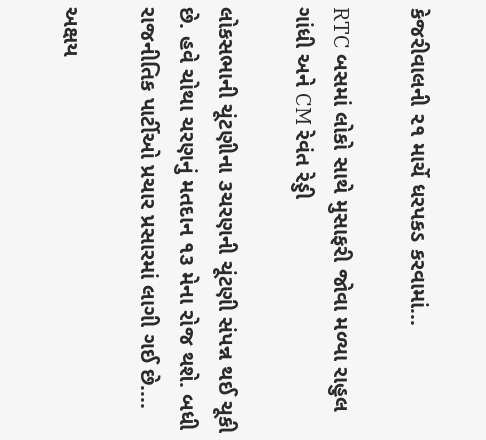કેજરીવાલની ૨૧ માર્ચે ધરપકડ કરવામાં...

RTC બસમાં લોકો સાથે મુસાફરી જોવા મળ્યા રાહુલ ગાંધી અને CM રેવંત રેડ્ડી

લોકસભાની ચૂંટણીના ૩ચરણની ચૂંટણી સંપન્ન થઈ ચૂકી છે. હવે ચોથા ચરણનું મતદાન ૧૩ મેના રોજ થશે. બધી રાજનીતિક પાર્ટીઓ પ્રચાર પ્રસારમાં લાગી ગઈ છે....

અક્ષય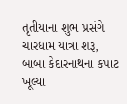તૃતીયાના શુભ પ્રસંગે ચારધામ યાત્રા શરૂ, બાબા કેદારનાથના કપાટ ખૂલ્યા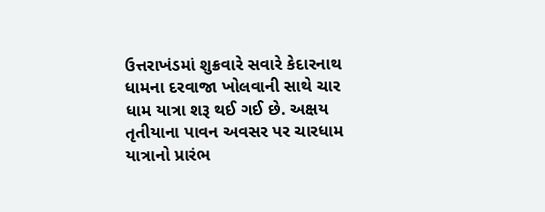ઉત્તરાખંડમાં શુક્રવારે સવારે કેદારનાથ ધામના દરવાજા ખોલવાની સાથે ચાર ધામ યાત્રા શરૂ થઈ ગઈ છે. અક્ષય તૃતીયાના પાવન અવસર પર ચારધામ યાત્રાનો પ્રારંભ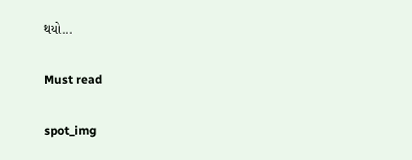થયો...

Must read

spot_img